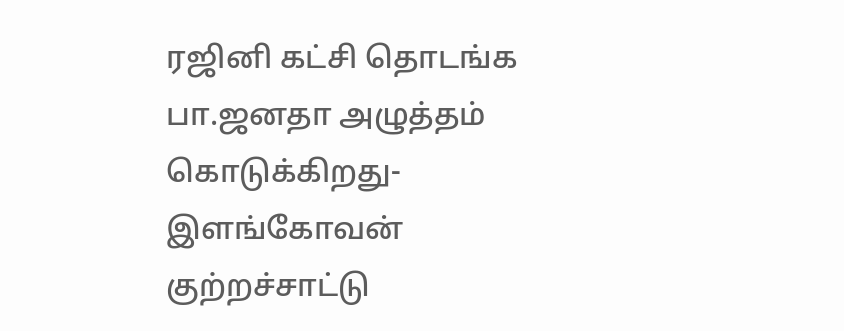ரஜினி கட்சி தொடங்க பா.ஜனதா அழுத்தம் கொடுக்கிறது- இளங்கோவன் குற்றச்சாட்டு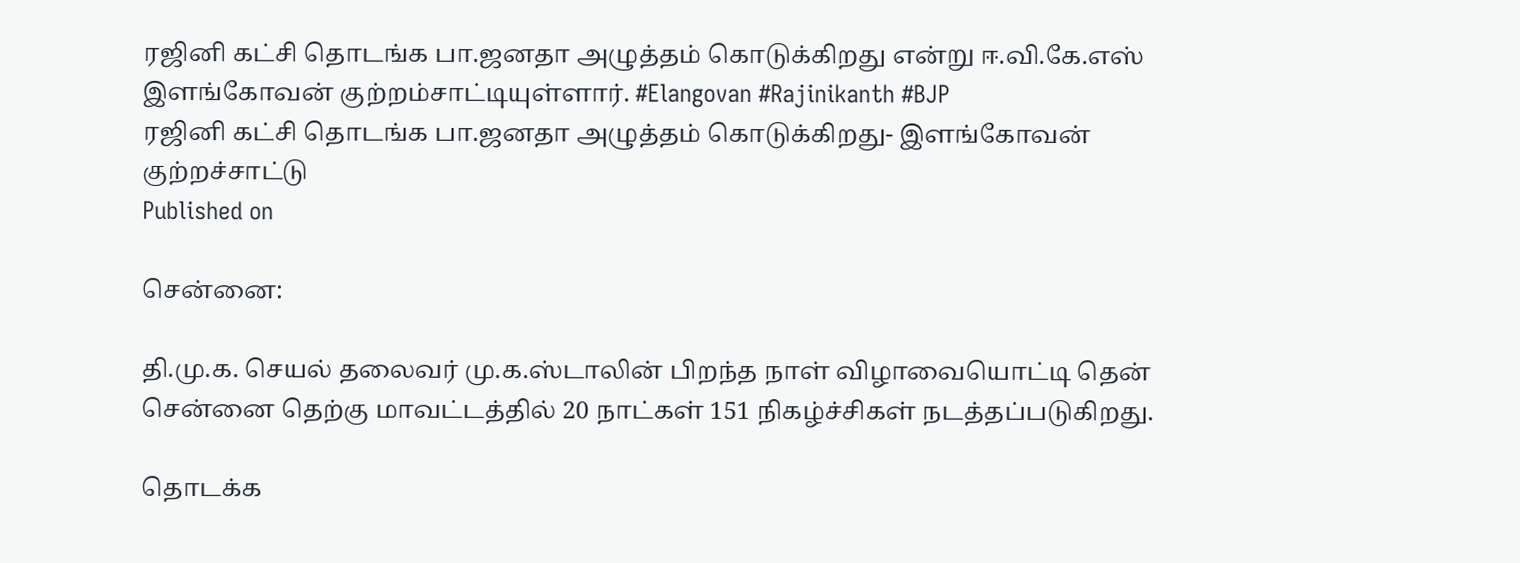ரஜினி கட்சி தொடங்க பா.ஜனதா அழுத்தம் கொடுக்கிறது என்று ஈ.வி.கே.எஸ் இளங்கோவன் குற்றம்சாட்டியுள்ளார். #Elangovan #Rajinikanth #BJP
ரஜினி கட்சி தொடங்க பா.ஜனதா அழுத்தம் கொடுக்கிறது- இளங்கோவன் குற்றச்சாட்டு
Published on

சென்னை:

தி.மு.க. செயல் தலைவர் மு.க.ஸ்டாலின் பிறந்த நாள் விழாவையொட்டி தென் சென்னை தெற்கு மாவட்டத்தில் 20 நாட்கள் 151 நிகழ்ச்சிகள் நடத்தப்படுகிறது.

தொடக்க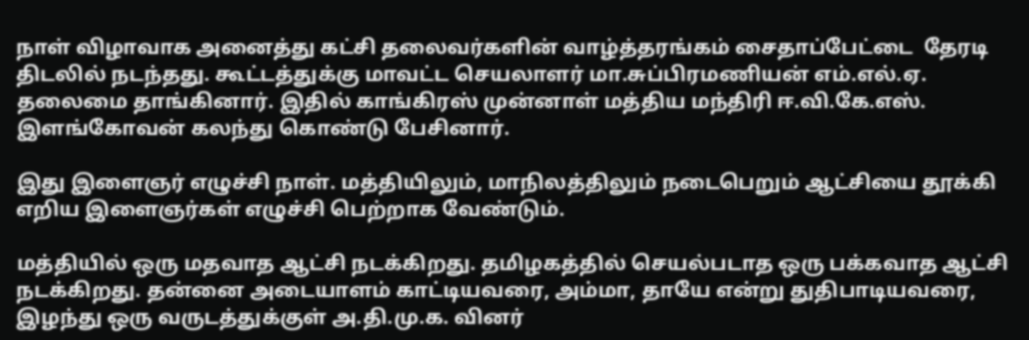நாள் விழாவாக அனைத்து கட்சி தலைவர்களின் வாழ்த்தரங்கம் சைதாப்பேட்டை  தேரடி திடலில் நடந்தது. கூட்டத்துக்கு மாவட்ட செயலாளர் மா.சுப்பிரமணியன் எம்.எல்.ஏ. தலைமை தாங்கினார். இதில் காங்கிரஸ் முன்னாள் மத்திய மந்திரி ஈ.வி.கே.எஸ். இளங்கோவன் கலந்து கொண்டு பேசினார்.

இது இளைஞர் எழுச்சி நாள். மத்தியிலும், மாநிலத்திலும் நடைபெறும் ஆட்சியை தூக்கி எறிய இளைஞர்கள் எழுச்சி பெற்றாக வேண்டும்.

மத்தியில் ஒரு மதவாத ஆட்சி நடக்கிறது. தமிழகத்தில் செயல்படாத ஒரு பக்கவாத ஆட்சி நடக்கிறது. தன்னை அடையாளம் காட்டியவரை, அம்மா, தாயே என்று துதிபாடியவரை, இழந்து ஒரு வருடத்துக்குள் அ.தி.மு.க. வினர்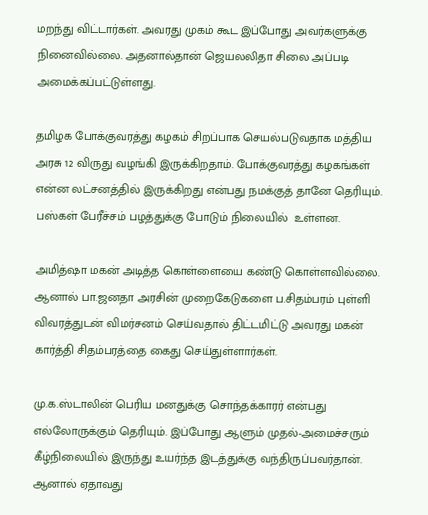மறந்து விட்டார்கள். அவரது முகம் கூட இப்போது அவர்களுக்கு நினைவில்லை. அதனால்தான் ஜெயலலிதா சிலை அப்படி அமைக்கப்பட்டுள்ளது.

தமிழக போக்குவரத்து கழகம் சிறப்பாக செயல்படுவதாக மத்திய அரசு 12 விருது வழங்கி இருக்கிறதாம். போக்குவரத்து கழகங்கள் என்ன லட்சனத்தில் இருக்கிறது என்பது நமக்குத் தானே தெரியும். பஸ்கள் பேரீச்சம் பழத்துக்கு போடும் நிலையில்  உள்ளன.

அமித்ஷா மகன் அடித்த கொள்ளையை கண்டு கொள்ளவில்லை. ஆனால் பா.ஜனதா அரசின் முறைகேடுகளை ப.சிதம்பரம் புள்ளி விவரத்துடன் விமர்சனம் செய்வதால் திட்டமிட்டு அவரது மகன் கார்த்தி சிதம்பரத்தை கைது செய்துள்ளார்கள்.

மு.க.ஸ்டாலின் பெரிய மனதுக்கு சொந்தக்காரர் என்பது எல்லோருக்கும் தெரியும். இப்போது ஆளும் முதல்-அமைச்சரும் கீழ்நிலையில் இருந்து உயர்ந்த இடத்துக்கு வந்திருப்பவர்தான். ஆனால் ஏதாவது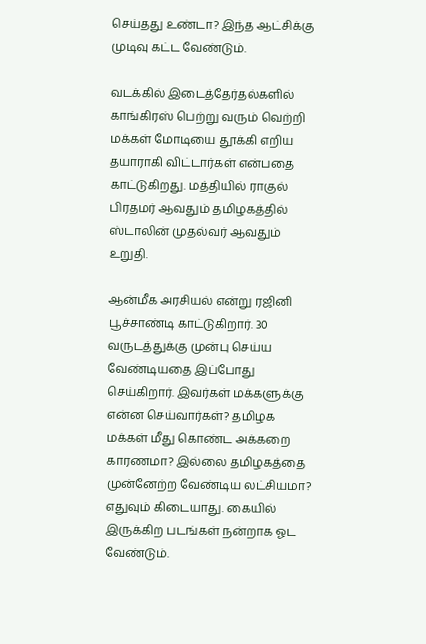செய்தது உண்டா? இந்த ஆட்சிக்கு முடிவு கட்ட வேண்டும்.

வடக்கில் இடைத்தேர்தல்களில் காங்கிரஸ் பெற்று வரும் வெற்றி மக்கள் மோடியை தூக்கி எறிய தயாராகி விட்டார்கள் என்பதை காட்டுகிறது. மத்தியில் ராகுல்  பிரதமர் ஆவதும் தமிழகத்தில் ஸ்டாலின் முதல்வர் ஆவதும் உறுதி.

ஆன்மீக அரசியல் என்று ரஜினி பூச்சாண்டி காட்டுகிறார். 30 வருடத்துக்கு முன்பு செய்ய வேண்டியதை இப்போது  செய்கிறார். இவர்கள் மக்களுக்கு என்ன செய்வார்கள்? தமிழக மக்கள் மீது கொண்ட அக்கறை காரணமா? இல்லை தமிழகத்தை முன்னேற்ற வேண்டிய லட்சியமா? எதுவும் கிடையாது. கையில் இருக்கிற படங்கள் நன்றாக ஓட வேண்டும்.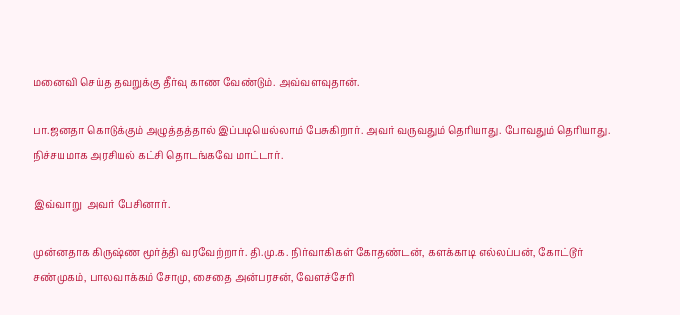மனைவி செய்த தவறுக்கு தீர்வு காண வேண்டும். அவ்வளவுதான்.

பா.ஜனதா கொடுக்கும் அழுத்தத்தால் இப்படியெல்லாம் பேசுகிறார். அவர் வருவதும் தெரியாது. போவதும் தெரியாது. நிச்சயமாக அரசியல் கட்சி தொடங்கவே மாட்டார்.

இவ்வாறு  அவர் பேசினார்.

முன்னதாக கிருஷ்ண மூர்த்தி வரவேற்றார். தி.மு.க. நிர்வாகிகள் கோதண்டன், களக்காடி எல்லப்பன், கோட்டூர் சண்முகம், பாலவாக்கம் சோமு, சைதை அன்பரசன், வேளச்சேரி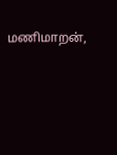மணிமாறன்,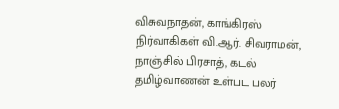விசுவநாதன், காங்கிரஸ் நிர்வாகிகள் வி.ஆர். சிவராமன், நாஞ்சில் பிரசாத், கடல் தமிழ்வாணன் உள்பட பலர்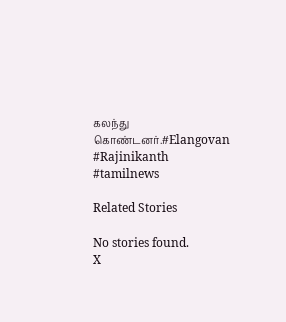கலந்து கொண்டனர்.#Elangovan #Rajinikanth #tamilnews

Related Stories

No stories found.
X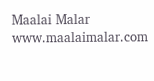Maalai Malar
www.maalaimalar.com